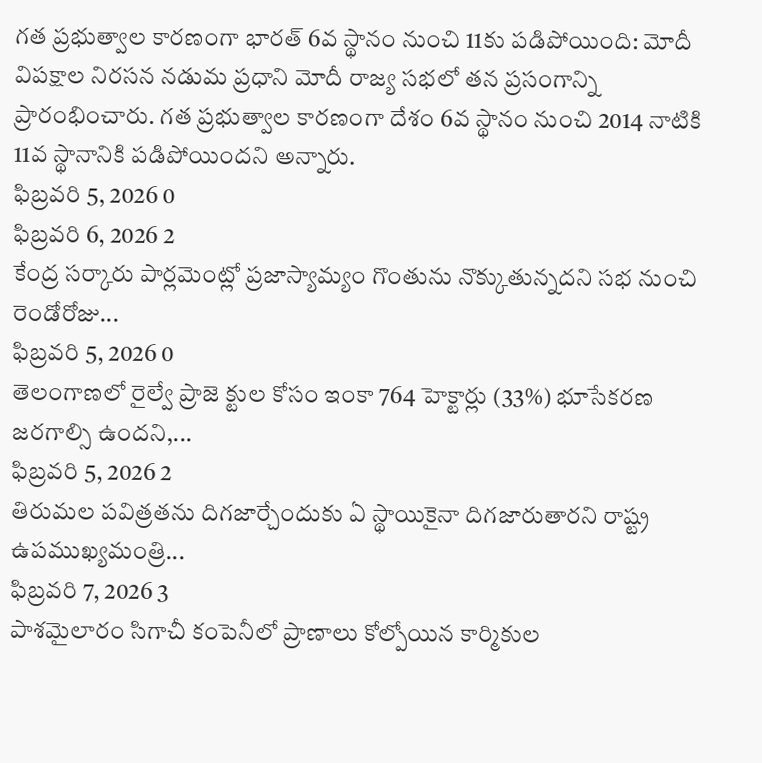గత ప్రభుత్వాల కారణంగా భారత్ 6వ స్థానం నుంచి 11కు పడిపోయింది: మోదీ
విపక్షాల నిరసన నడుమ ప్రధాని మోదీ రాజ్య సభలో తన ప్రసంగాన్ని ప్రారంభించారు. గత ప్రభుత్వాల కారణంగా దేశం 6వ స్థానం నుంచి 2014 నాటికి 11వ స్థానానికి పడిపోయిందని అన్నారు.
ఫిబ్రవరి 5, 2026 0
ఫిబ్రవరి 6, 2026 2
కేంద్ర సర్కారు పార్లమెంట్లో ప్రజాస్యామ్యం గొంతును నొక్కుతున్నదని సభ నుంచి రెండోరోజు...
ఫిబ్రవరి 5, 2026 0
తెలంగాణలో రైల్వే ప్రాజె క్టుల కోసం ఇంకా 764 హెక్టార్లు (33%) భూసేకరణ జరగాల్సి ఉందని,...
ఫిబ్రవరి 5, 2026 2
తిరుమల పవిత్రతను దిగజార్చేందుకు ఏ స్థాయికైనా దిగజారుతారని రాష్ట్ర ఉపముఖ్యమంత్రి...
ఫిబ్రవరి 7, 2026 3
పాశమైలారం సిగాచీ కంపెనీలో ప్రాణాలు కోల్పోయిన కార్మికుల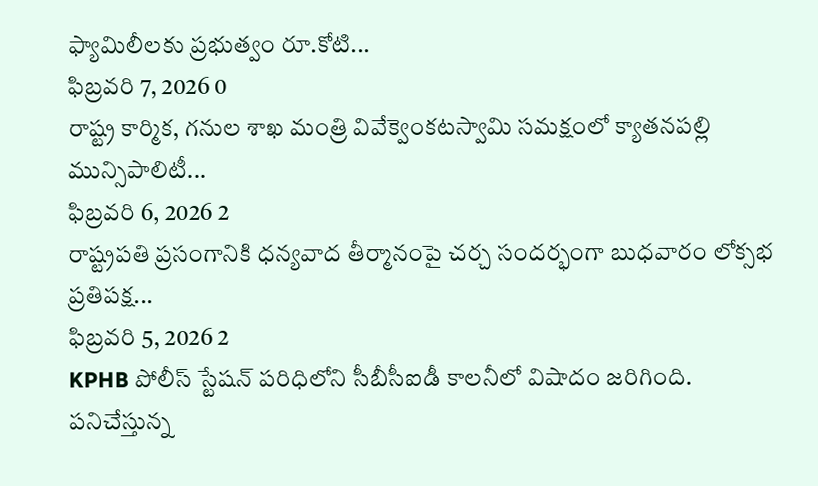ఫ్యామిలీలకు ప్రభుత్వం రూ.కోటి...
ఫిబ్రవరి 7, 2026 0
రాష్ట్ర కార్మిక, గనుల శాఖ మంత్రి వివేక్వెంకటస్వామి సమక్షంలో క్యాతనపల్లి మున్సిపాలిటీ...
ఫిబ్రవరి 6, 2026 2
రాష్ట్రపతి ప్రసంగానికి ధన్యవాద తీర్మానంపై చర్చ సందర్భంగా బుధవారం లోక్సభ ప్రతిపక్ష...
ఫిబ్రవరి 5, 2026 2
KPHB పోలీస్ స్టేషన్ పరిధిలోని సీబీసీఐడీ కాలనీలో విషాదం జరిగింది. పనిచేస్తున్న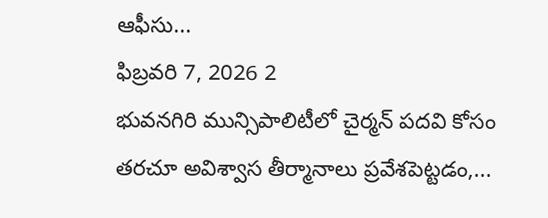ఆఫీసు...
ఫిబ్రవరి 7, 2026 2
భువనగిరి మున్సిపాలిటీలో చైర్మన్ పదవి కోసం తరచూ అవిశ్వాస తీర్మానాలు ప్రవేశపెట్టడం,...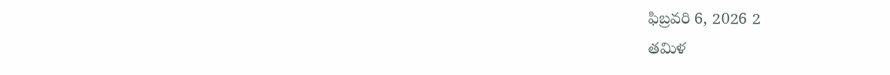ఫిబ్రవరి 6, 2026 2
తమిళ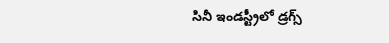సినీ ఇండస్ట్రీలో డ్రగ్స్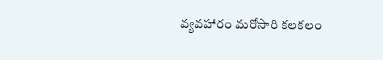వ్యవహారం మరోసారి కలకలం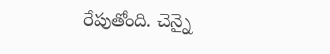రేపుతోంది. చెన్నై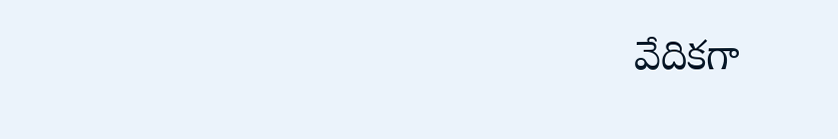వేదికగా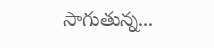సాగుతున్న...